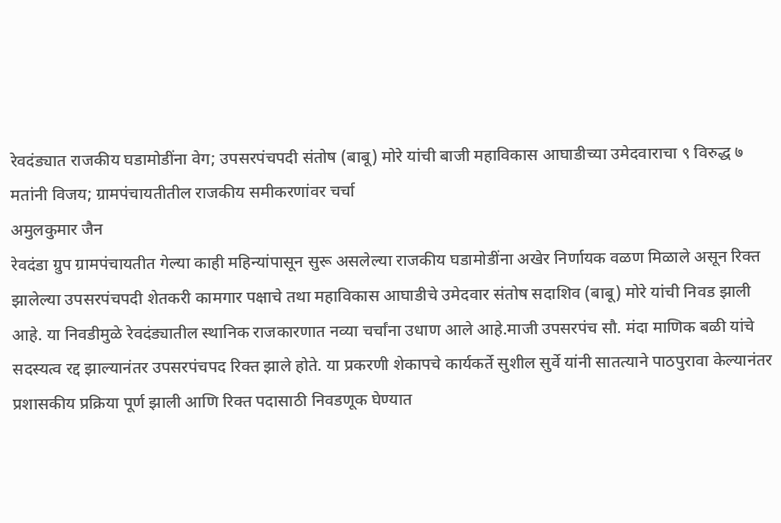रेवदंड्यात राजकीय घडामोडींना वेग; उपसरपंचपदी संतोष (बाबू) मोरे यांची बाजी महाविकास आघाडीच्या उमेदवाराचा ९ विरुद्ध ७ मतांनी विजय; ग्रामपंचायतीतील राजकीय समीकरणांवर चर्चा
अमुलकुमार जैन
रेवदंडा ग्रुप ग्रामपंचायतीत गेल्या काही महिन्यांपासून सुरू असलेल्या राजकीय घडामोडींना अखेर निर्णायक वळण मिळाले असून रिक्त झालेल्या उपसरपंचपदी शेतकरी कामगार पक्षाचे तथा महाविकास आघाडीचे उमेदवार संतोष सदाशिव (बाबू) मोरे यांची निवड झाली आहे. या निवडीमुळे रेवदंड्यातील स्थानिक राजकारणात नव्या चर्चांना उधाण आले आहे.माजी उपसरपंच सौ. मंदा माणिक बळी यांचे सदस्यत्व रद्द झाल्यानंतर उपसरपंचपद रिक्त झाले होते. या प्रकरणी शेकापचे कार्यकर्ते सुशील सुर्वे यांनी सातत्याने पाठपुरावा केल्यानंतर प्रशासकीय प्रक्रिया पूर्ण झाली आणि रिक्त पदासाठी निवडणूक घेण्यात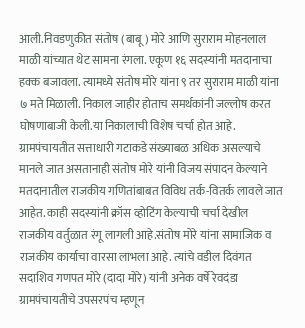आली.निवडणुकीत संतोष (बाबू) मोरे आणि सुराराम मोहनलाल माळी यांच्यात थेट सामना रंगला. एकूण १६ सदस्यांनी मतदानाचा हक्क बजावला. त्यामध्ये संतोष मोरे यांना ९ तर सुराराम माळी यांना ७ मते मिळाली. निकाल जाहीर होताच समर्थकांनी जल्लोष करत घोषणाबाजी केली.या निकालाची विशेष चर्चा होत आहे. ग्रामपंचायतीत सत्ताधारी गटाकडे संख्याबळ अधिक असल्याचे मानले जात असतानाही संतोष मोरे यांनी विजय संपादन केल्याने मतदानातील राजकीय गणितांबाबत विविध तर्क-वितर्क लावले जात आहेत. काही सदस्यांनी क्रॉस व्होटिंग केल्याची चर्चा देखील राजकीय वर्तुळात रंगू लागली आहे.संतोष मोरे यांना सामाजिक व राजकीय कार्याचा वारसा लाभला आहे. त्यांचे वडील दिवंगत सदाशिव गणपत मोरे (दादा मोरे) यांनी अनेक वर्षे रेवदंडा ग्रामपंचायतीचे उपसरपंच म्हणून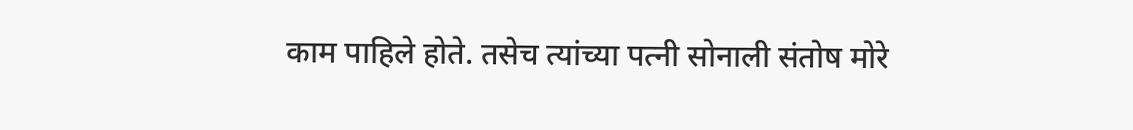काम पाहिले होते. तसेच त्यांच्या पत्नी सोनाली संतोष मोरे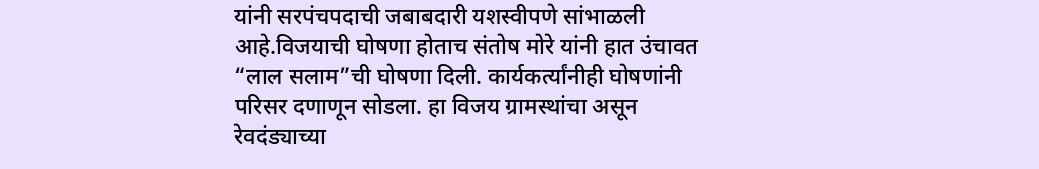यांनी सरपंचपदाची जबाबदारी यशस्वीपणे सांभाळली आहे.विजयाची घोषणा होताच संतोष मोरे यांनी हात उंचावत “लाल सलाम”ची घोषणा दिली. कार्यकर्त्यांनीही घोषणांनी परिसर दणाणून सोडला. हा विजय ग्रामस्थांचा असून रेवदंड्याच्या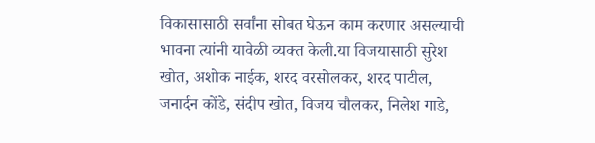विकासासाठी सर्वांना सोबत घेऊन काम करणार असल्याची भावना त्यांनी यावेळी व्यक्त केली.या विजयासाठी सुरेश खोत, अशोक नाईक, शरद वरसोलकर, शरद पाटील, जनार्दन कोंडे, संदीप खोत, विजय चौलकर, निलेश गाडे,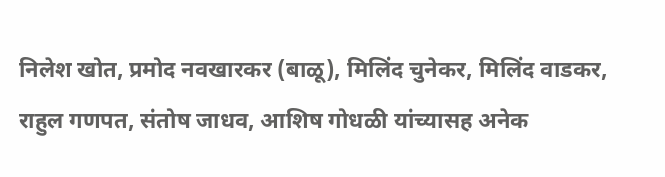निलेश खोत, प्रमोद नवखारकर (बाळू), मिलिंद चुनेकर, मिलिंद वाडकर, राहुल गणपत, संतोष जाधव, आशिष गोधळी यांच्यासह अनेक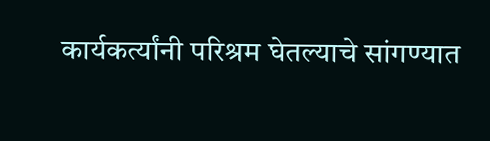कार्यकर्त्यांनी परिश्रम घेतल्याचे सांगण्यात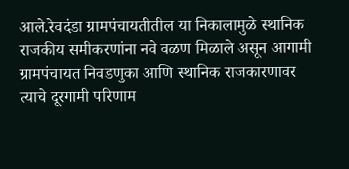आले.रेवदंडा ग्रामपंचायतीतील या निकालामुळे स्थानिक राजकीय समीकरणांना नवे वळण मिळाले असून आगामी ग्रामपंचायत निवडणुका आणि स्थानिक राजकारणावर त्याचे दूरगामी परिणाम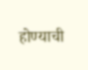होण्याची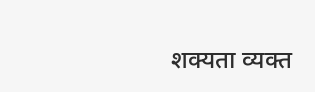शक्यता व्यक्त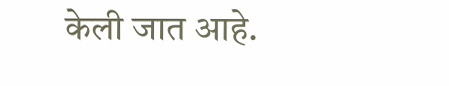केली जात आहे.